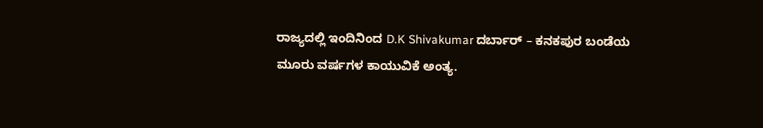ರಾಜ್ಯದಲ್ಲಿ ಇಂದಿನಿಂದ D.K Shivakumar ದರ್ಬಾರ್ – ಕನಕಪುರ ಬಂಡೆಯ ಮೂರು ವರ್ಷಗಳ ಕಾಯುವಿಕೆ ಅಂತ್ಯ.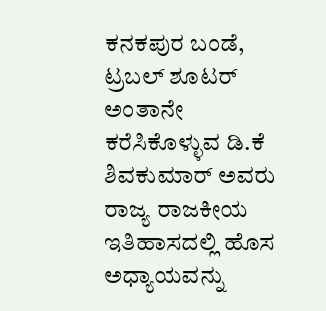ಕನಕಪುರ ಬಂಡೆ, ಟ್ರಬಲ್ ಶೂಟರ್ ಅಂತಾನೇ ಕರೆಸಿಕೊಳ್ಳುವ ಡಿ.ಕೆ ಶಿವಕುಮಾರ್ ಅವರು ರಾಜ್ಯ ರಾಜಕೀಯ ಇತಿಹಾಸದಲ್ಲಿ ಹೊಸ ಅಧ್ಯಾಯವನ್ನು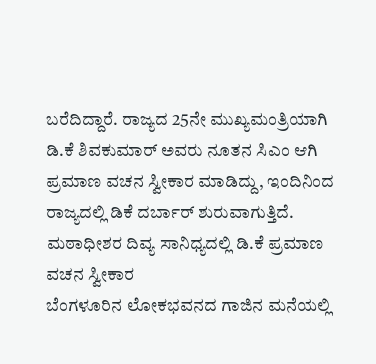ಬರೆದಿದ್ದಾರೆ. ರಾಜ್ಯದ 25ನೇ ಮುಖ್ಯಮಂತ್ರಿಯಾಗಿ ಡಿ.ಕೆ ಶಿವಕುಮಾರ್ ಅವರು ನೂತನ ಸಿಎಂ ಆಗಿ ಪ್ರಮಾಣ ವಚನ ಸ್ವೀಕಾರ ಮಾಡಿದ್ದು, ಇಂದಿನಿಂದ ರಾಜ್ಯದಲ್ಲಿ ಡಿಕೆ ದರ್ಬಾರ್ ಶುರುವಾಗುತ್ತಿದೆ.
ಮಠಾಧೀಶರ ದಿವ್ಯ ಸಾನಿಧ್ಯದಲ್ಲಿ ಡಿ.ಕೆ ಪ್ರಮಾಣ ವಚನ ಸ್ವೀಕಾರ
ಬೆಂಗಳೂರಿನ ಲೋಕಭವನದ ಗಾಜಿನ ಮನೆಯಲ್ಲಿ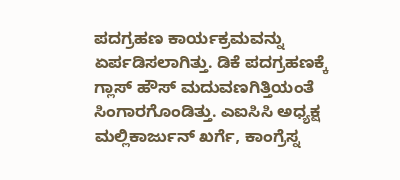ಪದಗ್ರಹಣ ಕಾರ್ಯಕ್ರಮವನ್ನು ಏರ್ಪಡಿಸಲಾಗಿತ್ತು. ಡಿಕೆ ಪದಗ್ರಹಣಕ್ಕೆ ಗ್ಲಾಸ್ ಹೌಸ್ ಮದುವಣಗಿತ್ತಿಯಂತೆ ಸಿಂಗಾರಗೊಂಡಿತ್ತು. ಎಐಸಿಸಿ ಅಧ್ಯಕ್ಷ ಮಲ್ಲಿಕಾರ್ಜುನ್ ಖರ್ಗೆ, ಕಾಂಗ್ರೆಸ್ನ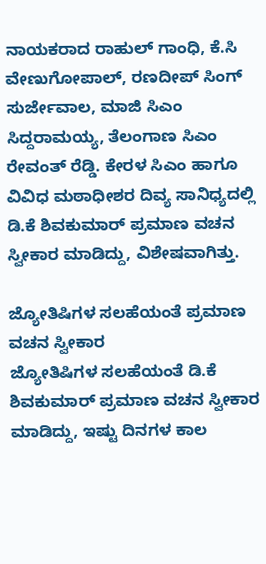ನಾಯಕರಾದ ರಾಹುಲ್ ಗಾಂಧಿ, ಕೆ.ಸಿ ವೇಣುಗೋಪಾಲ್, ರಣದೀಪ್ ಸಿಂಗ್ ಸುರ್ಜೇವಾಲ, ಮಾಜಿ ಸಿಎಂ ಸಿದ್ದರಾಮಯ್ಯ, ತೆಲಂಗಾಣ ಸಿಎಂ ರೇವಂತ್ ರೆಡ್ಡಿ. ಕೇರಳ ಸಿಎಂ ಹಾಗೂ ವಿವಿಧ ಮಠಾಧೀಶರ ದಿವ್ಯ ಸಾನಿಧ್ಯದಲ್ಲಿ ಡಿ.ಕೆ ಶಿವಕುಮಾರ್ ಪ್ರಮಾಣ ವಚನ ಸ್ವೀಕಾರ ಮಾಡಿದ್ದು, ವಿಶೇಷವಾಗಿತ್ತು.

ಜ್ಯೋತಿಷಿಗಳ ಸಲಹೆಯಂತೆ ಪ್ರಮಾಣ ವಚನ ಸ್ವೀಕಾರ
ಜ್ಯೋತಿಷಿಗಳ ಸಲಹೆಯಂತೆ ಡಿ.ಕೆ ಶಿವಕುಮಾರ್ ಪ್ರಮಾಣ ವಚನ ಸ್ವೀಕಾರ ಮಾಡಿದ್ದು, ಇಷ್ಟು ದಿನಗಳ ಕಾಲ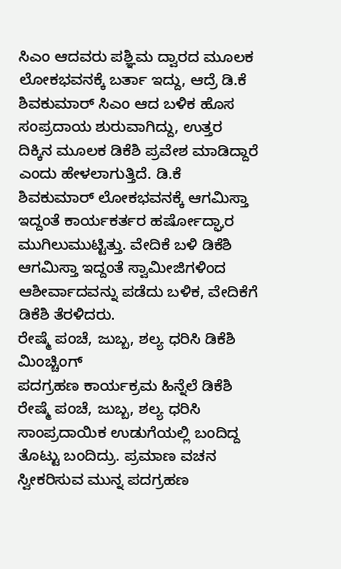ಸಿಎಂ ಆದವರು ಪಶ್ಞಿಮ ದ್ವಾರದ ಮೂಲಕ ಲೋಕಭವನಕ್ಕೆ ಬರ್ತಾ ಇದ್ದು, ಆದ್ರೆ ಡಿ.ಕೆ ಶಿವಕುಮಾರ್ ಸಿಎಂ ಆದ ಬಳಿಕ ಹೊಸ ಸಂಪ್ರದಾಯ ಶುರುವಾಗಿದ್ದು, ಉತ್ತರ ದಿಕ್ಕಿನ ಮೂಲಕ ಡಿಕೆಶಿ ಪ್ರವೇಶ ಮಾಡಿದ್ದಾರೆ ಎಂದು ಹೇಳಲಾಗುತ್ತಿದೆ. ಡಿ.ಕೆ ಶಿವಕುಮಾರ್ ಲೋಕಭವನಕ್ಕೆ ಆಗಮಿಸ್ತಾ ಇದ್ದಂತೆ ಕಾರ್ಯಕರ್ತರ ಹರ್ಷೋದ್ಘಾರ ಮುಗಿಲುಮುಟ್ಟಿತ್ತು. ವೇದಿಕೆ ಬಳಿ ಡಿಕೆಶಿ ಆಗಮಿಸ್ತಾ ಇದ್ದಂತೆ ಸ್ವಾಮೀಜಿಗಳಿಂದ ಆಶೀರ್ವಾದವನ್ನು ಪಡೆದು ಬಳಿಕ, ವೇದಿಕೆಗೆ ಡಿಕೆಶಿ ತೆರಳಿದರು.
ರೇಷ್ಮೆ ಪಂಚೆ, ಜುಬ್ಬ, ಶಲ್ಯ ಧರಿಸಿ ಡಿಕೆಶಿ ಮಿಂಚ್ಚಿಂಗ್
ಪದಗ್ರಹಣ ಕಾರ್ಯಕ್ರಮ ಹಿನ್ನೆಲೆ ಡಿಕೆಶಿ ರೇಷ್ಮೆ ಪಂಚೆ, ಜುಬ್ಬ, ಶಲ್ಯ ಧರಿಸಿ ಸಾಂಪ್ರದಾಯಿಕ ಉಡುಗೆಯಲ್ಲಿ ಬಂದಿದ್ದ ತೊಟ್ಟು ಬಂದಿದ್ರು. ಪ್ರಮಾಣ ವಚನ ಸ್ವೀಕರಿಸುವ ಮುನ್ನ ಪದಗ್ರಹಣ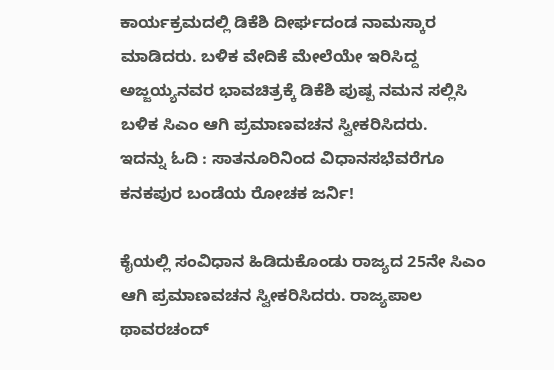ಕಾರ್ಯಕ್ರಮದಲ್ಲಿ ಡಿಕೆಶಿ ದೀರ್ಘದಂಡ ನಾಮಸ್ಕಾರ ಮಾಡಿದರು. ಬಳಿಕ ವೇದಿಕೆ ಮೇಲೆಯೇ ಇರಿಸಿದ್ದ ಅಜ್ಜಯ್ಯನವರ ಭಾವಚಿತ್ರಕ್ಕೆ ಡಿಕೆಶಿ ಪುಷ್ಪ ನಮನ ಸಲ್ಲಿಸಿ ಬಳಿಕ ಸಿಎಂ ಆಗಿ ಪ್ರಮಾಣವಚನ ಸ್ವೀಕರಿಸಿದರು.
ಇದನ್ನು ಓದಿ : ಸಾತನೂರಿನಿಂದ ವಿಧಾನಸಭೆವರೆಗೂ ಕನಕಪುರ ಬಂಡೆಯ ರೋಚಕ ಜರ್ನಿ!

ಕೈಯಲ್ಲಿ ಸಂವಿಧಾನ ಹಿಡಿದುಕೊಂಡು ರಾಜ್ಯದ 25ನೇ ಸಿಎಂ ಆಗಿ ಪ್ರಮಾಣವಚನ ಸ್ವೀಕರಿಸಿದರು. ರಾಜ್ಯಪಾಲ ಥಾವರಚಂದ್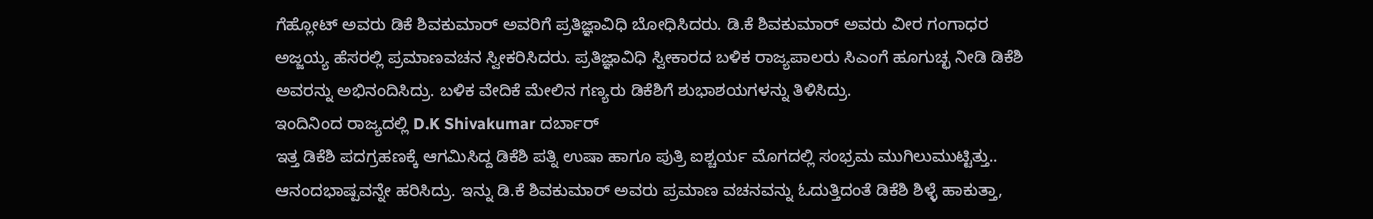ಗೆಹ್ಲೋಟ್ ಅವರು ಡಿಕೆ ಶಿವಕುಮಾರ್ ಅವರಿಗೆ ಪ್ರತಿಜ್ಞಾವಿಧಿ ಬೋಧಿಸಿದರು. ಡಿ.ಕೆ ಶಿವಕುಮಾರ್ ಅವರು ವೀರ ಗಂಗಾಧರ ಅಜ್ಜಯ್ಯ ಹೆಸರಲ್ಲಿ ಪ್ರಮಾಣವಚನ ಸ್ವೀಕರಿಸಿದರು. ಪ್ರತಿಜ್ಞಾವಿಧಿ ಸ್ವೀಕಾರದ ಬಳಿಕ ರಾಜ್ಯಪಾಲರು ಸಿಎಂಗೆ ಹೂಗುಚ್ಛ ನೀಡಿ ಡಿಕೆಶಿ ಅವರನ್ನು ಅಭಿನಂದಿಸಿದ್ರು. ಬಳಿಕ ವೇದಿಕೆ ಮೇಲಿನ ಗಣ್ಯರು ಡಿಕೆಶಿಗೆ ಶುಭಾಶಯಗಳನ್ನು ತಿಳಿಸಿದ್ರು.
ಇಂದಿನಿಂದ ರಾಜ್ಯದಲ್ಲಿ D.K Shivakumar ದರ್ಬಾರ್
ಇತ್ತ ಡಿಕೆಶಿ ಪದಗ್ರಹಣಕ್ಕೆ ಆಗಮಿಸಿದ್ದ ಡಿಕೆಶಿ ಪತ್ನಿ ಉಷಾ ಹಾಗೂ ಪುತ್ರಿ ಐಶ್ಚರ್ಯ ಮೊಗದಲ್ಲಿ ಸಂಭ್ರಮ ಮುಗಿಲುಮುಟ್ಟಿತ್ತು.. ಆನಂದಭಾಷ್ಪವನ್ನೇ ಹರಿಸಿದ್ರು. ಇನ್ನು ಡಿ.ಕೆ ಶಿವಕುಮಾರ್ ಅವರು ಪ್ರಮಾಣ ವಚನವನ್ನು ಓದುತ್ತಿದಂತೆ ಡಿಕೆಶಿ ಶಿಳ್ಳೆ ಹಾಕುತ್ತಾ,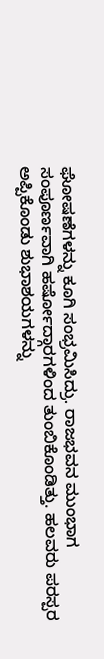ಘೋಷಣೆಗಳನ್ನು ಕೂಗಿ ಸಂಭ್ರಮಿಸಿದ್ರು. ರಾಜಭವನ ಮುಂಭಾಗ ಸಂಪೂರ್ಣವಾಗಿ ಹರ್ಷೋದ್ಗಾರಗಳಿಂದ ತುಂಬಿಕೊಂಡಿತ್ತು. ಹಲವರು ಪರಸ್ಪರ ಅಪ್ಪಿಕೊಂಡು ಶುಭಾಶಯಗಳನ್ನು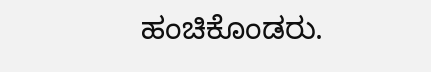ಹಂಚಿಕೊಂಡರು.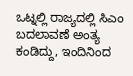ಒಟ್ನಲ್ಲಿ ರಾಜ್ಯದಲ್ಲಿ ಸಿಎಂ ಬದಲಾವಣೆ ಅಂತ್ಯ ಕಂಡಿದ್ದು, ಇಂದಿನಿಂದ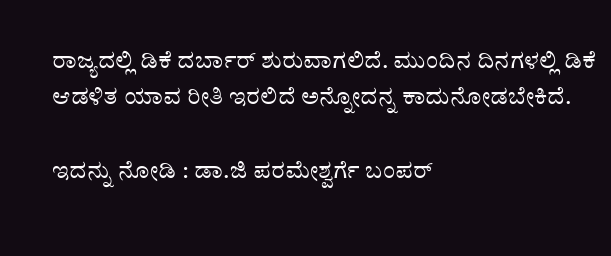ರಾಜ್ಯದಲ್ಲಿ ಡಿಕೆ ದರ್ಬಾರ್ ಶುರುವಾಗಲಿದೆ. ಮುಂದಿನ ದಿನಗಳಲ್ಲಿ ಡಿಕೆ ಆಡಳಿತ ಯಾವ ರೀತಿ ಇರಲಿದೆ ಅನ್ನೋದನ್ನ ಕಾದುನೋಡಬೇಕಿದೆ.

ಇದನ್ನು ನೋಡಿ : ಡಾ.ಜಿ ಪರಮೇಶ್ವರ್ಗೆ ಬಂಪರ್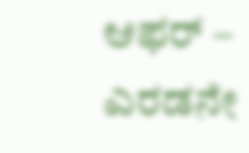ಆಫರ್ – ಎರಡನೇ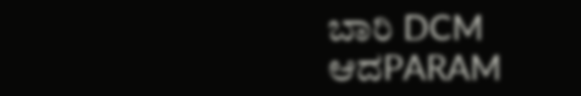ಬಾರಿ DCM ಆದPARAM